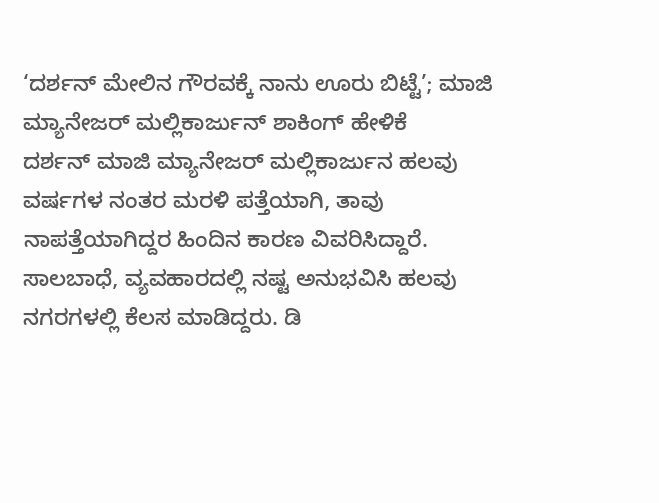‘ದರ್ಶನ್ ಮೇಲಿನ ಗೌರವಕ್ಕೆ ನಾನು ಊರು ಬಿಟ್ಟೆ’; ಮಾಜಿ ಮ್ಯಾನೇಜರ್ ಮಲ್ಲಿಕಾರ್ಜುನ್ ಶಾಕಿಂಗ್ ಹೇಳಿಕೆ
ದರ್ಶನ್ ಮಾಜಿ ಮ್ಯಾನೇಜರ್ ಮಲ್ಲಿಕಾರ್ಜುನ ಹಲವು ವರ್ಷಗಳ ನಂತರ ಮರಳಿ ಪತ್ತೆಯಾಗಿ, ತಾವು ನಾಪತ್ತೆಯಾಗಿದ್ದರ ಹಿಂದಿನ ಕಾರಣ ವಿವರಿಸಿದ್ದಾರೆ. ಸಾಲಬಾಧೆ, ವ್ಯವಹಾರದಲ್ಲಿ ನಷ್ಟ ಅನುಭವಿಸಿ ಹಲವು ನಗರಗಳಲ್ಲಿ ಕೆಲಸ ಮಾಡಿದ್ದರು. ಡಿ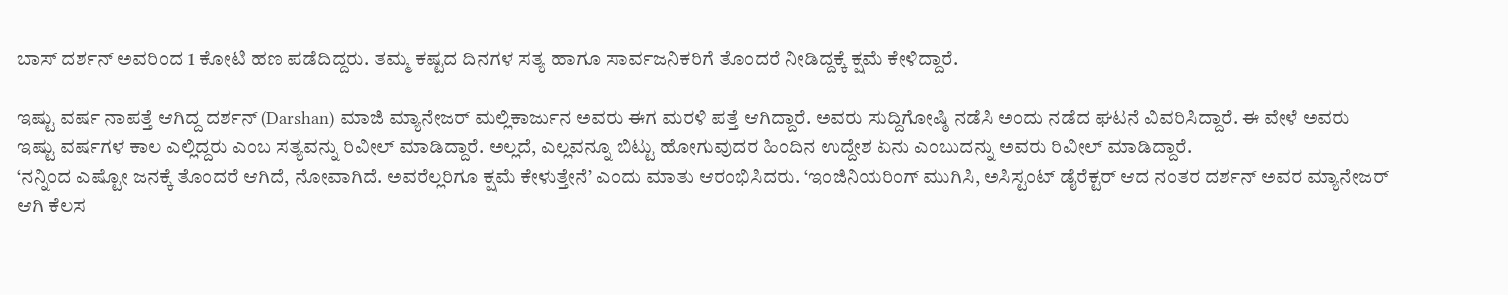ಬಾಸ್ ದರ್ಶನ್ ಅವರಿಂದ 1 ಕೋಟಿ ಹಣ ಪಡೆದಿದ್ದರು. ತಮ್ಮ ಕಷ್ಟದ ದಿನಗಳ ಸತ್ಯ ಹಾಗೂ ಸಾರ್ವಜನಿಕರಿಗೆ ತೊಂದರೆ ನೀಡಿದ್ದಕ್ಕೆ ಕ್ಷಮೆ ಕೇಳಿದ್ದಾರೆ.

ಇಷ್ಟು ವರ್ಷ ನಾಪತ್ತೆ ಆಗಿದ್ದ ದರ್ಶನ್ (Darshan) ಮಾಜಿ ಮ್ಯಾನೇಜರ್ ಮಲ್ಲಿಕಾರ್ಜುನ ಅವರು ಈಗ ಮರಳಿ ಪತ್ತೆ ಆಗಿದ್ದಾರೆ. ಅವರು ಸುದ್ದಿಗೋಷ್ಠಿ ನಡೆಸಿ ಅಂದು ನಡೆದ ಘಟನೆ ವಿವರಿಸಿದ್ದಾರೆ. ಈ ವೇಳೆ ಅವರು ಇಷ್ಟು ವರ್ಷಗಳ ಕಾಲ ಎಲ್ಲಿದ್ದರು ಎಂಬ ಸತ್ಯವನ್ನು ರಿವೀಲ್ ಮಾಡಿದ್ದಾರೆ. ಅಲ್ಲದೆ, ಎಲ್ಲವನ್ನೂ ಬಿಟ್ಟು ಹೋಗುವುದರ ಹಿಂದಿನ ಉದ್ದೇಶ ಏನು ಎಂಬುದನ್ನು ಅವರು ರಿವೀಲ್ ಮಾಡಿದ್ದಾರೆ.
‘ನನ್ನಿಂದ ಎಷ್ಟೋ ಜನಕ್ಕೆ ತೊಂದರೆ ಆಗಿದೆ, ನೋವಾಗಿದೆ. ಅವರೆಲ್ಲರಿಗೂ ಕ್ಷಮೆ ಕೇಳುತ್ತೇನೆ’ ಎಂದು ಮಾತು ಆರಂಭಿಸಿದರು. ‘ಇಂಜಿನಿಯರಿಂಗ್ ಮುಗಿಸಿ, ಅಸಿಸ್ಟಂಟ್ ಡೈರೆಕ್ಟರ್ ಆದ ನಂತರ ದರ್ಶನ್ ಅವರ ಮ್ಯಾನೇಜರ್ ಆಗಿ ಕೆಲಸ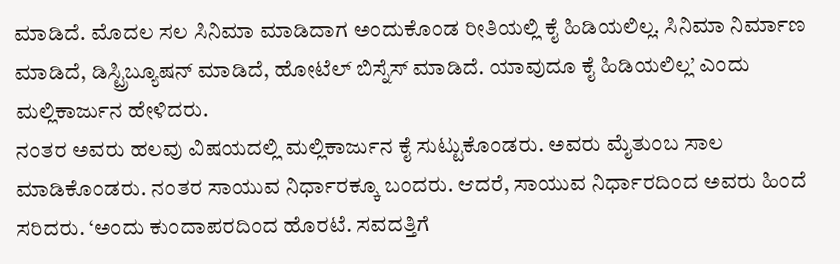ಮಾಡಿದೆ. ಮೊದಲ ಸಲ ಸಿನಿಮಾ ಮಾಡಿದಾಗ ಅಂದುಕೊಂಡ ರೀತಿಯಲ್ಲಿ ಕೈ ಹಿಡಿಯಲಿಲ್ಲ. ಸಿನಿಮಾ ನಿರ್ಮಾಣ ಮಾಡಿದೆ, ಡಿಸ್ಟ್ರಿಬ್ಯೂಷನ್ ಮಾಡಿದೆ, ಹೋಟೆಲ್ ಬಿಸ್ನೆಸ್ ಮಾಡಿದೆ. ಯಾವುದೂ ಕೈ ಹಿಡಿಯಲಿಲ್ಲ’ ಎಂದು ಮಲ್ಲಿಕಾರ್ಜುನ ಹೇಳಿದರು.
ನಂತರ ಅವರು ಹಲವು ವಿಷಯದಲ್ಲಿ ಮಲ್ಲಿಕಾರ್ಜುನ ಕೈ ಸುಟ್ಟುಕೊಂಡರು. ಅವರು ಮೈತುಂಬ ಸಾಲ ಮಾಡಿಕೊಂಡರು. ನಂತರ ಸಾಯುವ ನಿರ್ಧಾರಕ್ಕೂ ಬಂದರು. ಆದರೆ, ಸಾಯುವ ನಿರ್ಧಾರದಿಂದ ಅವರು ಹಿಂದೆ ಸರಿದರು. ‘ಅಂದು ಕುಂದಾಪರದಿಂದ ಹೊರಟೆ. ಸವದತ್ತಿಗೆ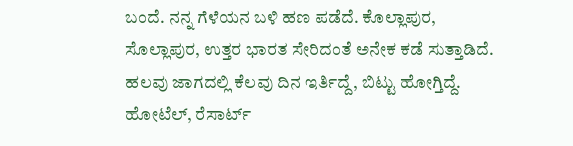ಬಂದೆ. ನನ್ನ ಗೆಳೆಯನ ಬಳಿ ಹಣ ಪಡೆದೆ. ಕೊಲ್ಲಾಪುರ, ಸೊಲ್ಲಾಪುರ, ಉತ್ತರ ಭಾರತ ಸೇರಿದಂತೆ ಅನೇಕ ಕಡೆ ಸುತ್ತಾಡಿದೆ. ಹಲವು ಜಾಗದಲ್ಲಿ ಕೆಲವು ದಿನ ಇರ್ತಿದ್ದೆ, ಬಿಟ್ಟು ಹೋಗ್ತಿದ್ದೆ. ಹೋಟೆಲ್, ರೆಸಾರ್ಟ್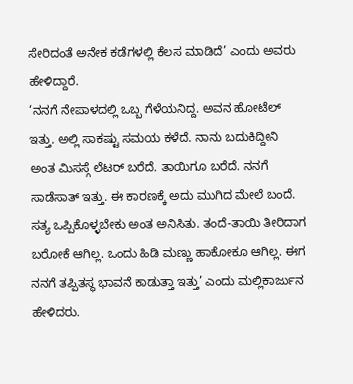ಸೇರಿದಂತೆ ಅನೇಕ ಕಡೆಗಳಲ್ಲಿ ಕೆಲಸ ಮಾಡಿದೆ’ ಎಂದು ಅವರು ಹೇಳಿದ್ದಾರೆ.
‘ನನಗೆ ನೇಪಾಳದಲ್ಲಿ ಒಬ್ಬ ಗೆಳೆಯನಿದ್ದ. ಅವನ ಹೋಟೆಲ್ ಇತ್ತು. ಅಲ್ಲಿ ಸಾಕಷ್ಟು ಸಮಯ ಕಳೆದೆ. ನಾನು ಬದುಕಿದ್ದೀನಿ ಅಂತ ಮಿಸಸ್ಗೆ ಲೆಟರ್ ಬರೆದೆ. ತಾಯಿಗೂ ಬರೆದೆ. ನನಗೆ ಸಾಡೆಸಾತ್ ಇತ್ತು. ಈ ಕಾರಣಕ್ಕೆ ಅದು ಮುಗಿದ ಮೇಲೆ ಬಂದೆ. ಸತ್ಯ ಒಪ್ಪಿಕೊಳ್ಳಬೇಕು ಅಂತ ಅನಿಸಿತು. ತಂದೆ-ತಾಯಿ ತೀರಿದಾಗ ಬರೋಕೆ ಆಗಿಲ್ಲ. ಒಂದು ಹಿಡಿ ಮಣ್ಣು ಹಾಕೋಕೂ ಆಗಿಲ್ಲ. ಈಗ ನನಗೆ ತಪ್ಪಿತಸ್ಥ ಭಾವನೆ ಕಾಡುತ್ತಾ ಇತ್ತು’ ಎಂದು ಮಲ್ಲಿಕಾರ್ಜುನ ಹೇಳಿದರು.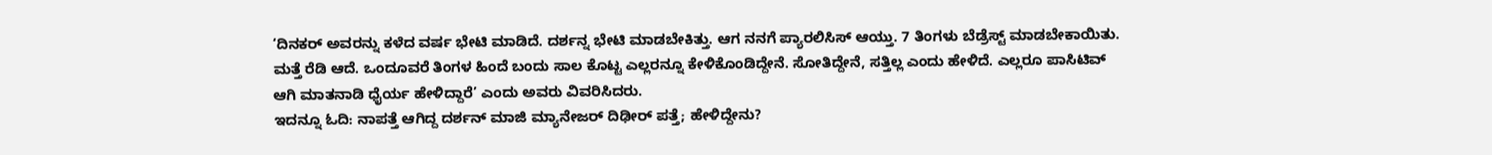‘ದಿನಕರ್ ಅವರನ್ನು ಕಳೆದ ವರ್ಷ ಭೇಟಿ ಮಾಡಿದೆ. ದರ್ಶನ್ನ ಭೇಟಿ ಮಾಡಬೇಕಿತ್ತು. ಆಗ ನನಗೆ ಪ್ಯಾರಲಿಸಿಸ್ ಆಯ್ತು. 7 ತಿಂಗಳು ಬೆಡ್ರೆಸ್ಟ್ ಮಾಡಬೇಕಾಯಿತು. ಮತ್ತೆ ರೆಡಿ ಆದೆ. ಒಂದೂವರೆ ತಿಂಗಳ ಹಿಂದೆ ಬಂದು ಸಾಲ ಕೊಟ್ಟ ಎಲ್ಲರನ್ನೂ ಕೇಳಿಕೊಂಡಿದ್ದೇನೆ. ಸೋತಿದ್ದೇನೆ, ಸತ್ತಿಲ್ಲ ಎಂದು ಹೇಳಿದೆ. ಎಲ್ಲರೂ ಪಾಸಿಟಿವ್ ಆಗಿ ಮಾತನಾಡಿ ಧೈರ್ಯ ಹೇಳಿದ್ದಾರೆ’ ಎಂದು ಅವರು ವಿವರಿಸಿದರು.
ಇದನ್ನೂ ಓದಿ: ನಾಪತ್ತೆ ಆಗಿದ್ದ ದರ್ಶನ್ ಮಾಜಿ ಮ್ಯಾನೇಜರ್ ದಿಢೀರ್ ಪತ್ತೆ; ಹೇಳಿದ್ದೇನು?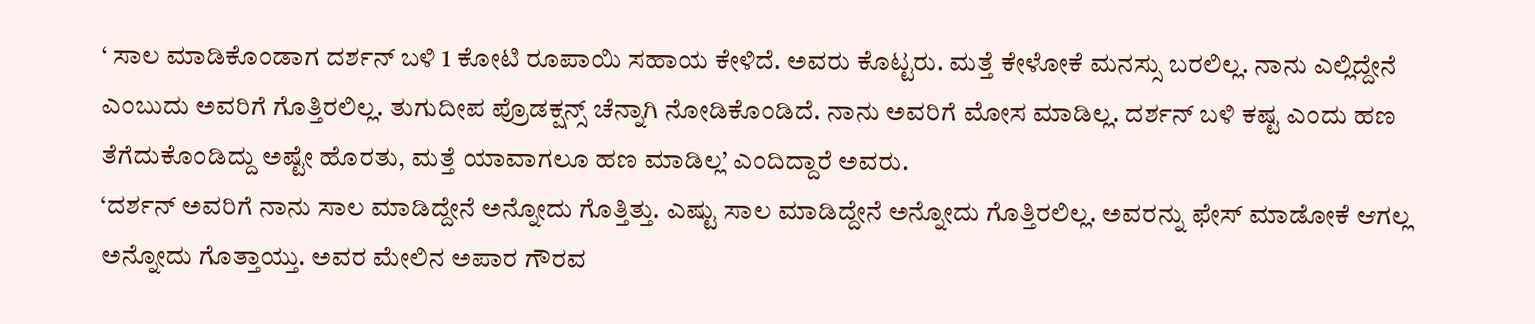‘ ಸಾಲ ಮಾಡಿಕೊಂಡಾಗ ದರ್ಶನ್ ಬಳಿ 1 ಕೋಟಿ ರೂಪಾಯಿ ಸಹಾಯ ಕೇಳಿದೆ. ಅವರು ಕೊಟ್ಟರು. ಮತ್ತೆ ಕೇಳೋಕೆ ಮನಸ್ಸು ಬರಲಿಲ್ಲ. ನಾನು ಎಲ್ಲಿದ್ದೇನೆ ಎಂಬುದು ಅವರಿಗೆ ಗೊತ್ತಿರಲಿಲ್ಲ. ತುಗುದೀಪ ಪ್ರೊಡಕ್ಷನ್ಸ್ ಚೆನ್ನಾಗಿ ನೋಡಿಕೊಂಡಿದೆ. ನಾನು ಅವರಿಗೆ ಮೋಸ ಮಾಡಿಲ್ಲ. ದರ್ಶನ್ ಬಳಿ ಕಷ್ಟ ಎಂದು ಹಣ ತೆಗೆದುಕೊಂಡಿದ್ದು ಅಷ್ಟೇ ಹೊರತು, ಮತ್ತೆ ಯಾವಾಗಲೂ ಹಣ ಮಾಡಿಲ್ಲ’ ಎಂದಿದ್ದಾರೆ ಅವರು.
‘ದರ್ಶನ್ ಅವರಿಗೆ ನಾನು ಸಾಲ ಮಾಡಿದ್ದೇನೆ ಅನ್ನೋದು ಗೊತ್ತಿತ್ತು. ಎಷ್ಟು ಸಾಲ ಮಾಡಿದ್ದೇನೆ ಅನ್ನೋದು ಗೊತ್ತಿರಲಿಲ್ಲ. ಅವರನ್ನು ಫೇಸ್ ಮಾಡೋಕೆ ಆಗಲ್ಲ ಅನ್ನೋದು ಗೊತ್ತಾಯ್ತು. ಅವರ ಮೇಲಿನ ಅಪಾರ ಗೌರವ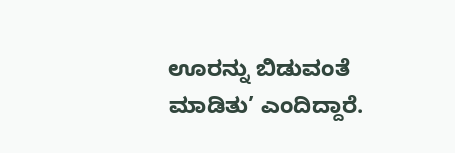ಊರನ್ನು ಬಿಡುವಂತೆ ಮಾಡಿತು’ ಎಂದಿದ್ದಾರೆ.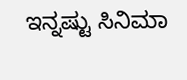ಇನ್ನಷ್ಟು ಸಿನಿಮಾ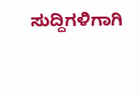ಸುದ್ದಿಗಳಿಗಾಗಿ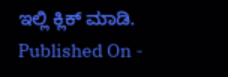ಇಲ್ಲಿ ಕ್ಲಿಕ್ ಮಾಡಿ.
Published On -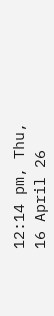12:14 pm, Thu, 16 April 26